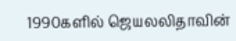1990களில் ஜெயலலிதாவின்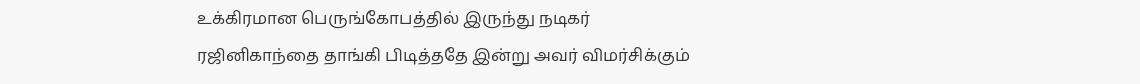உக்கிரமான பெருங்கோபத்தில் இருந்து நடிகர்
ரஜினிகாந்தை தாங்கி பிடித்ததே இன்று அவர் விமர்சிக்கும்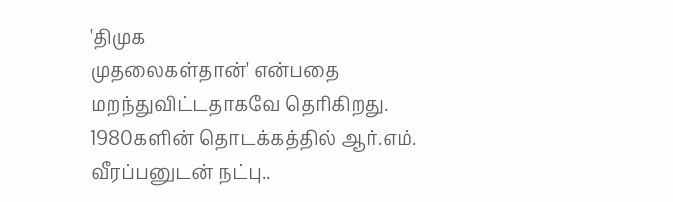'திமுக
முதலைகள்தான்' என்பதை மறந்துவிட்டதாகவே தெரிகிறது.
1980களின் தொடக்கத்தில் ஆர்.எம். வீரப்பனுடன் நட்பு..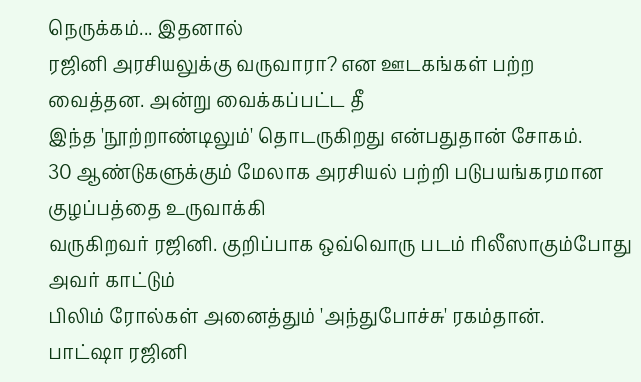நெருக்கம்... இதனால்
ரஜினி அரசியலுக்கு வருவாரா? என ஊடகங்கள் பற்ற வைத்தன. அன்று வைக்கப்பட்ட தீ
இந்த 'நூற்றாண்டிலும்' தொடருகிறது என்பதுதான் சோகம்.
30 ஆண்டுகளுக்கும் மேலாக அரசியல் பற்றி படுபயங்கரமான குழப்பத்தை உருவாக்கி
வருகிறவர் ரஜினி. குறிப்பாக ஒவ்வொரு படம் ரிலீஸாகும்போது அவர் காட்டும்
பிலிம் ரோல்கள் அனைத்தும் 'அந்துபோச்சு' ரகம்தான்.
பாட்ஷா ரஜினி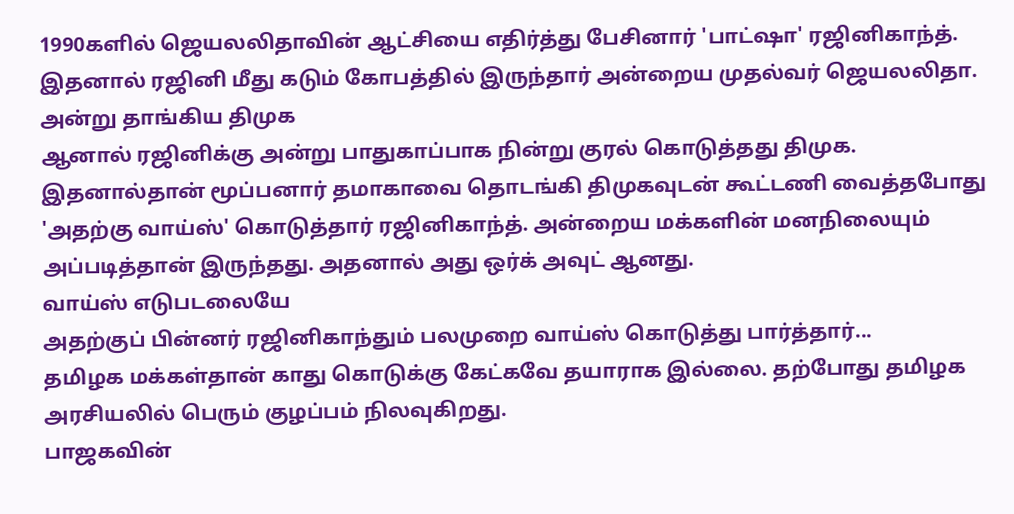1990களில் ஜெயலலிதாவின் ஆட்சியை எதிர்த்து பேசினார் 'பாட்ஷா' ரஜினிகாந்த்.
இதனால் ரஜினி மீது கடும் கோபத்தில் இருந்தார் அன்றைய முதல்வர் ஜெயலலிதா.
அன்று தாங்கிய திமுக
ஆனால் ரஜினிக்கு அன்று பாதுகாப்பாக நின்று குரல் கொடுத்தது திமுக.
இதனால்தான் மூப்பனார் தமாகாவை தொடங்கி திமுகவுடன் கூட்டணி வைத்தபோது
'அதற்கு வாய்ஸ்' கொடுத்தார் ரஜினிகாந்த். அன்றைய மக்களின் மனநிலையும்
அப்படித்தான் இருந்தது. அதனால் அது ஒர்க் அவுட் ஆனது.
வாய்ஸ் எடுபடலையே
அதற்குப் பின்னர் ரஜினிகாந்தும் பலமுறை வாய்ஸ் கொடுத்து பார்த்தார்...
தமிழக மக்கள்தான் காது கொடுக்கு கேட்கவே தயாராக இல்லை. தற்போது தமிழக
அரசியலில் பெரும் குழப்பம் நிலவுகிறது.
பாஜகவின்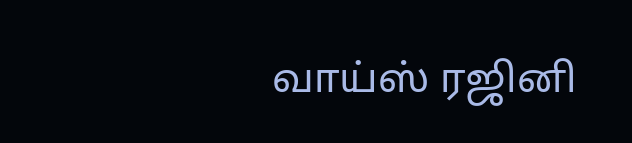வாய்ஸ் ரஜினி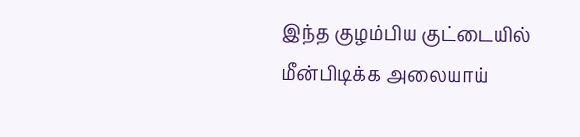இந்த குழம்பிய குட்டையில் மீன்பிடிக்க அலையாய்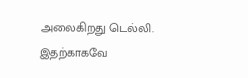அலைகிறது டெல்லி. இதற்காகவே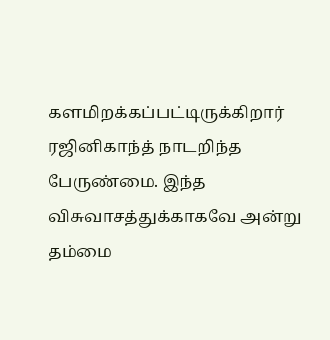களமிறக்கப்பட்டிருக்கிறார் ரஜினிகாந்த் நாடறிந்த பேருண்மை. இந்த
விசுவாசத்துக்காகவே அன்று தம்மை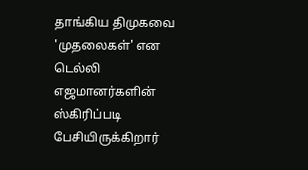தாங்கிய திமுகவை 'முதலைகள்' என டெல்லி
எஜமானர்களின் ஸ்கிரிப்படி பேசியிருக்கிறார்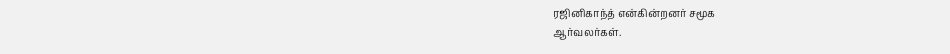ரஜினிகாந்த் என்கின்றனர் சமூக
ஆர்வலர்கள்.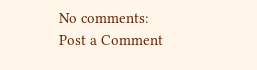No comments:
Post a Comment